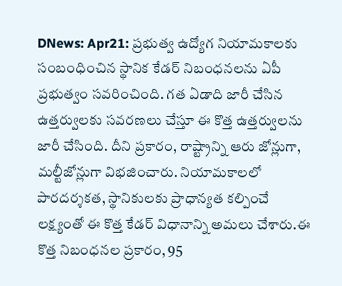DNews: Apr21: ప్రభుత్వ ఉద్యోగ నియామకాలకు సంబంధించిన స్థానిక కేడర్ నిబంధనలను ఏపీ ప్రభుత్వం సవరించింది. గత ఏడాది జారీ చేసిన ఉత్తర్వులకు సవరణలు చేస్తూ ఈ కొత్త ఉత్తర్వులను జారీ చేసింది. దీని ప్రకారం, రాష్ట్రాన్ని ఆరు జోన్లుగా, మల్టీజోన్లుగా విభజించారు. నియామకాలలో పారదర్శకత, స్థానికులకు ప్రాధాన్యత కల్పించే లక్ష్యంతో ఈ కొత్త కేడర్ విధానాన్ని అమలు చేశారు.ఈ కొత్త నిబంధనల ప్రకారం, 95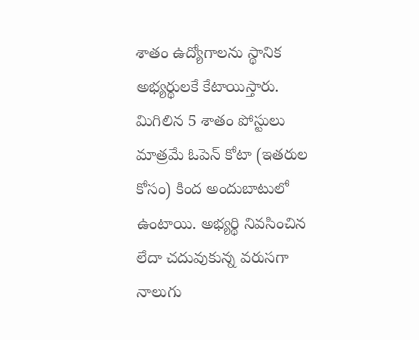శాతం ఉద్యోగాలను స్థానిక అభ్యర్థులకే కేటాయిస్తారు. మిగిలిన 5 శాతం పోస్టులు మాత్రమే ఓపెన్ కోటా (ఇతరుల కోసం) కింద అందుబాటులో ఉంటాయి. అభ్యర్థి నివసించిన లేదా చదువుకున్న వరుసగా నాలుగు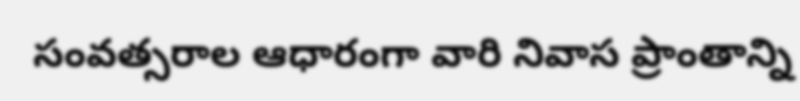సంవత్సరాల ఆధారంగా వారి నివాస ప్రాంతాన్ని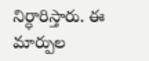నిర్ధారిస్తారు. ఈ మార్పుల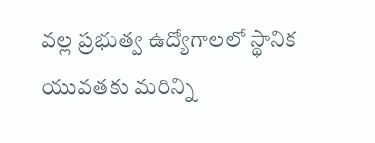వల్ల ప్రభుత్వ ఉద్యోగాలలో స్థానిక యువతకు మరిన్ని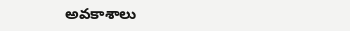అవకాశాలు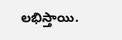లభిస్తాయి.